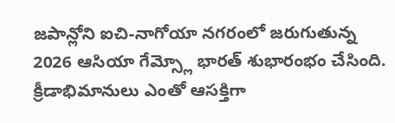జపాన్లోని ఐచి-నాగోయా నగరంలో జరుగుతున్న 2026 ఆసియా గేమ్స్లో భారత్ శుభారంభం చేసింది. క్రీడాభిమానులు ఎంతో ఆసక్తిగా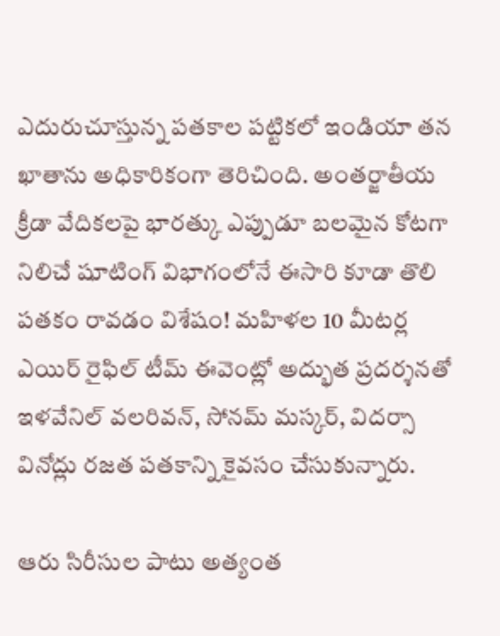ఎదురుచూస్తున్న పతకాల పట్టికలో ఇండియా తన ఖాతాను అధికారికంగా తెరిచింది. అంతర్జాతీయ క్రీడా వేదికలపై భారత్కు ఎప్పుడూ బలమైన కోటగా నిలిచే షూటింగ్ విభాగంలోనే ఈసారి కూడా తొలి పతకం రావడం విశేషం! మహిళల 10 మీటర్ల ఎయిర్ రైఫిల్ టీమ్ ఈవెంట్లో అద్భుత ప్రదర్శనతో ఇళవేనిల్ వలరివన్, సోనమ్ మస్కర్, విదర్సా వినోద్లు రజత పతకాన్ని కైవసం చేసుకున్నారు.

ఆరు సిరీసుల పాటు అత్యంత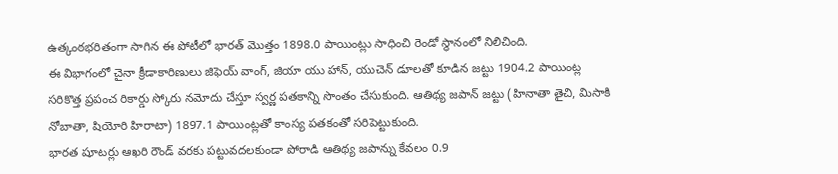ఉత్కంఠభరితంగా సాగిన ఈ పోటీలో భారత్ మొత్తం 1898.0 పాయింట్లు సాధించి రెండో స్థానంలో నిలిచింది.
ఈ విభాగంలో చైనా క్రీడాకారిణులు జిఫెయ్ వాంగ్, జియా యు హాన్, యుచెన్ డూలతో కూడిన జట్టు 1904.2 పాయింట్ల సరికొత్త ప్రపంచ రికార్డు స్కోరు నమోదు చేస్తూ స్వర్ణ పతకాన్ని సొంతం చేసుకుంది. ఆతిథ్య జపాన్ జట్టు (హినాతా తైచి, మిసాకి నోబాతా, షియోరి హిరాటా) 1897.1 పాయింట్లతో కాంస్య పతకంతో సరిపెట్టుకుంది.
భారత షూటర్లు ఆఖరి రౌండ్ వరకు పట్టువదలకుండా పోరాడి ఆతిథ్య జపాన్ను కేవలం 0.9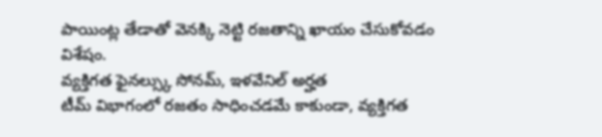పాయింట్ల తేడాతో వెనక్కి నెట్టి రజతాన్ని ఖాయం చేసుకోవడం విశేషం.
వ్యక్తిగత ఫైనల్స్కు సోనమ్, ఇళవేనిల్ అర్హత
టీమ్ విభాగంలో రజతం సాధించడమే కాకుండా, వ్యక్తిగత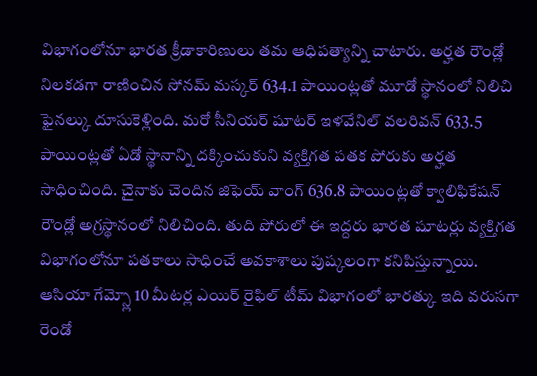విభాగంలోనూ భారత క్రీడాకారిణులు తమ ఆధిపత్యాన్ని చాటారు. అర్హత రౌండ్లో నిలకడగా రాణించిన సోనమ్ మస్కర్ 634.1 పాయింట్లతో మూడో స్థానంలో నిలిచి ఫైనల్కు దూసుకెళ్లింది. మరో సీనియర్ షూటర్ ఇళవేనిల్ వలరివన్ 633.5 పాయింట్లతో ఏడో స్థానాన్ని దక్కించుకుని వ్యక్తిగత పతక పోరుకు అర్హత సాధించింది. చైనాకు చెందిన జిఫెయ్ వాంగ్ 636.8 పాయింట్లతో క్వాలిఫికేషన్ రౌండ్లో అగ్రస్థానంలో నిలిచింది. తుది పోరులో ఈ ఇద్దరు భారత షూటర్లు వ్యక్తిగత విభాగంలోనూ పతకాలు సాధించే అవకాశాలు పుష్కలంగా కనిపిస్తున్నాయి.
ఆసియా గేమ్స్లో 10 మీటర్ల ఎయిర్ రైఫిల్ టీమ్ విభాగంలో భారత్కు ఇది వరుసగా రెండో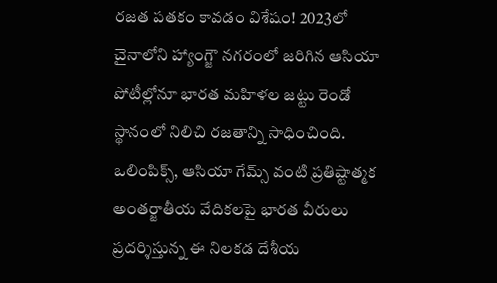రజత పతకం కావడం విశేషం! 2023లో చైనాలోని హ్యాంగ్జౌ నగరంలో జరిగిన ఆసియా పోటీల్లోనూ భారత మహిళల జట్టు రెండో స్థానంలో నిలిచి రజతాన్ని సాధించింది. ఒలింపిక్స్, ఆసియా గేమ్స్ వంటి ప్రతిష్టాత్మక అంతర్జాతీయ వేదికలపై భారత వీరులు ప్రదర్శిస్తున్న ఈ నిలకడ దేశీయ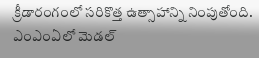క్రీడారంగంలో సరికొత్త ఉత్సాహాన్ని నింపుతోంది.
ఎంఎంఏలో మెడల్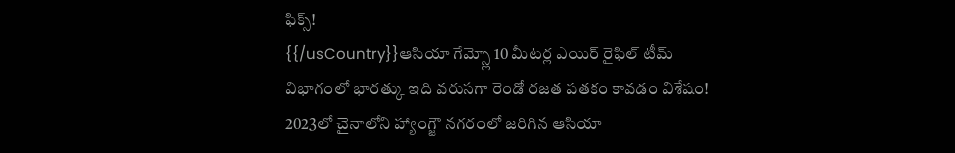ఫిక్స్!
{{/usCountry}}ఆసియా గేమ్స్లో 10 మీటర్ల ఎయిర్ రైఫిల్ టీమ్ విభాగంలో భారత్కు ఇది వరుసగా రెండో రజత పతకం కావడం విశేషం! 2023లో చైనాలోని హ్యాంగ్జౌ నగరంలో జరిగిన ఆసియా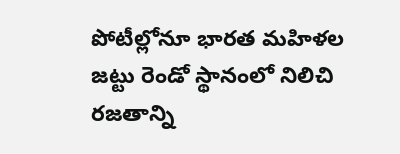పోటీల్లోనూ భారత మహిళల జట్టు రెండో స్థానంలో నిలిచి రజతాన్ని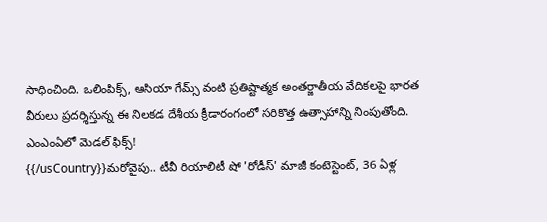సాధించింది. ఒలింపిక్స్, ఆసియా గేమ్స్ వంటి ప్రతిష్టాత్మక అంతర్జాతీయ వేదికలపై భారత వీరులు ప్రదర్శిస్తున్న ఈ నిలకడ దేశీయ క్రీడారంగంలో సరికొత్త ఉత్సాహాన్ని నింపుతోంది.
ఎంఎంఏలో మెడల్ ఫిక్స్!
{{/usCountry}}మరోవైపు.. టీవీ రియాలిటీ షో 'రోడీస్' మాజీ కంటెస్టెంట్, 36 ఏళ్ల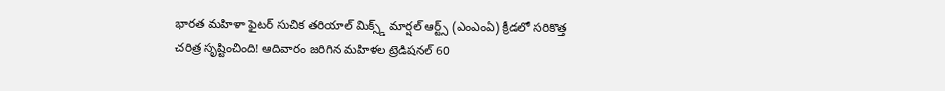భారత మహిళా ఫైటర్ సుచిక తరియాల్ మిక్స్డ్ మార్షల్ ఆర్ట్స్ (ఎంఎంఏ) క్రీడలో సరికొత్త చరిత్ర సృష్టించింది! ఆదివారం జరిగిన మహిళల ట్రెడిషనల్ 60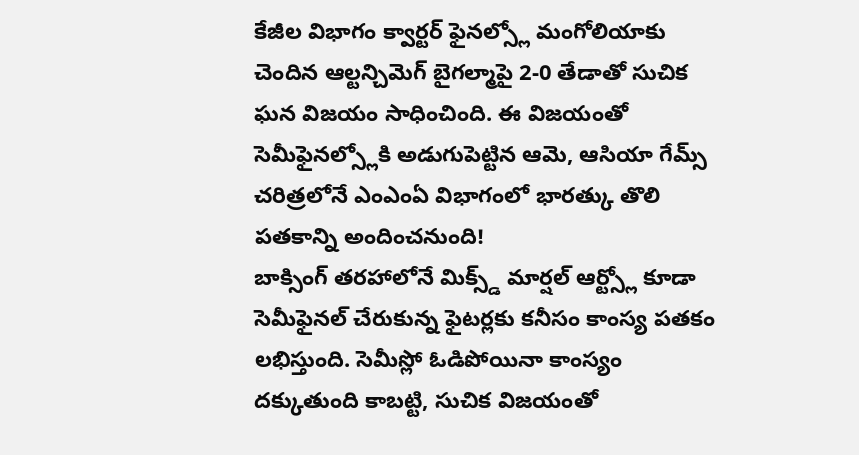కేజీల విభాగం క్వార్టర్ ఫైనల్స్లో మంగోలియాకు చెందిన ఆల్టన్చిమెగ్ బైగల్మాపై 2-0 తేడాతో సుచిక ఘన విజయం సాధించింది. ఈ విజయంతో సెమీఫైనల్స్లోకి అడుగుపెట్టిన ఆమె, ఆసియా గేమ్స్ చరిత్రలోనే ఎంఎంఏ విభాగంలో భారత్కు తొలి పతకాన్ని అందించనుంది!
బాక్సింగ్ తరహాలోనే మిక్స్డ్ మార్షల్ ఆర్ట్స్లో కూడా సెమీఫైనల్ చేరుకున్న ఫైటర్లకు కనీసం కాంస్య పతకం లభిస్తుంది. సెమీస్లో ఓడిపోయినా కాంస్యం దక్కుతుంది కాబట్టి, సుచిక విజయంతో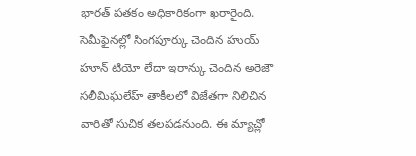భారత్ పతకం అధికారికంగా ఖరారైంది.
సెమీఫైనల్లో సింగపూర్కు చెందిన హుయ్ హూన్ టియో లేదా ఇరాన్కు చెందిన అరెజౌ సలీమిఘలేహ్ తాకీలలో విజేతగా నిలిచిన వారితో సుచిక తలపడనుంది. ఈ మ్యాచ్లో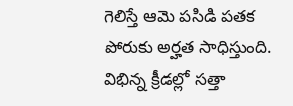గెలిస్తే ఆమె పసిడి పతక పోరుకు అర్హత సాధిస్తుంది.
విభిన్న క్రీడల్లో సత్తా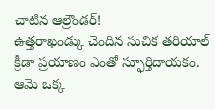చాటిన ఆల్రౌండర్!
ఉత్తరాఖండ్కు చెందిన సుచిక తరియాల్ క్రీడా ప్రయాణం ఎంతో స్ఫూర్తిదాయకం. ఆమె ఒక్క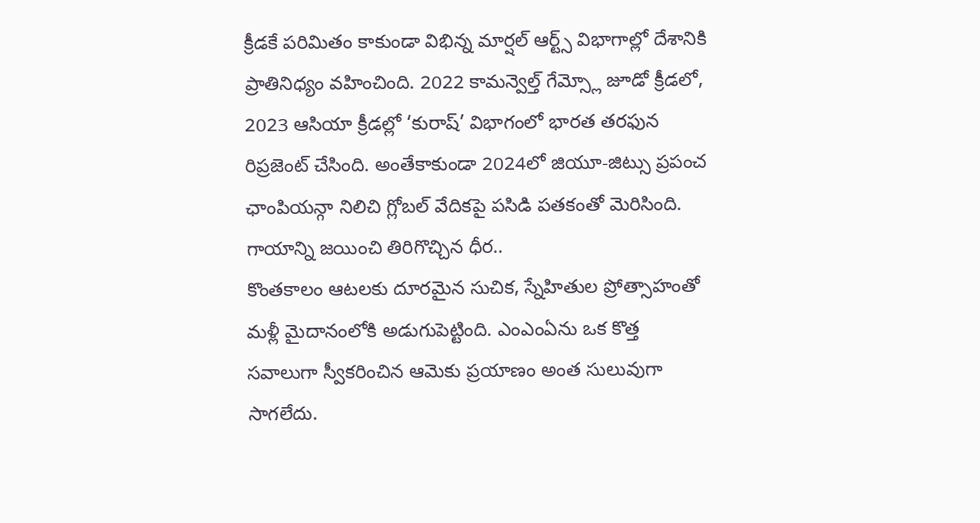క్రీడకే పరిమితం కాకుండా విభిన్న మార్షల్ ఆర్ట్స్ విభాగాల్లో దేశానికి ప్రాతినిధ్యం వహించింది. 2022 కామన్వెల్త్ గేమ్స్లో జూడో క్రీడలో, 2023 ఆసియా క్రీడల్లో ‘కురాష్’ విభాగంలో భారత తరఫున రిప్రజెంట్ చేసింది. అంతేకాకుండా 2024లో జియూ-జిట్సు ప్రపంచ ఛాంపియన్గా నిలిచి గ్లోబల్ వేదికపై పసిడి పతకంతో మెరిసింది.
గాయాన్ని జయించి తిరిగొచ్చిన ధీర..
కొంతకాలం ఆటలకు దూరమైన సుచిక, స్నేహితుల ప్రోత్సాహంతో మళ్లీ మైదానంలోకి అడుగుపెట్టింది. ఎంఎంఏను ఒక కొత్త సవాలుగా స్వీకరించిన ఆమెకు ప్రయాణం అంత సులువుగా సాగలేదు.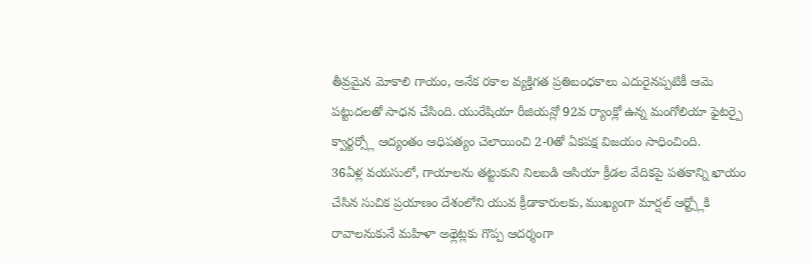తీవ్రమైన మోకాలి గాయం, అనేక రకాల వ్యక్తిగత ప్రతిబంధకాలు ఎదురైనప్పటికీ ఆమె పట్టుదలతో సాధన చేసింది. యురేషియా రీజియన్లో 92వ ర్యాంక్లో ఉన్న మంగోలియా ఫైటర్పై క్వార్టర్స్లో ఆద్యంతం ఆధిపత్యం చెలాయించి 2-0తో ఏకపక్ష విజయం సాధించింది.
36ఏళ్ల వయసులో, గాయాలను తట్టుకుని నిలబడి ఆసియా క్రీడల వేదికపై పతకాన్ని ఖాయం చేసిన సుచిక ప్రయాణం దేశంలోని యువ క్రీడాకారులకు, ముఖ్యంగా మార్షల్ ఆర్ట్స్లోకి రావాలనుకునే మహిళా అథ్లెట్లకు గొప్ప ఆదర్శంగా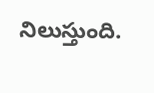నిలుస్తుంది.